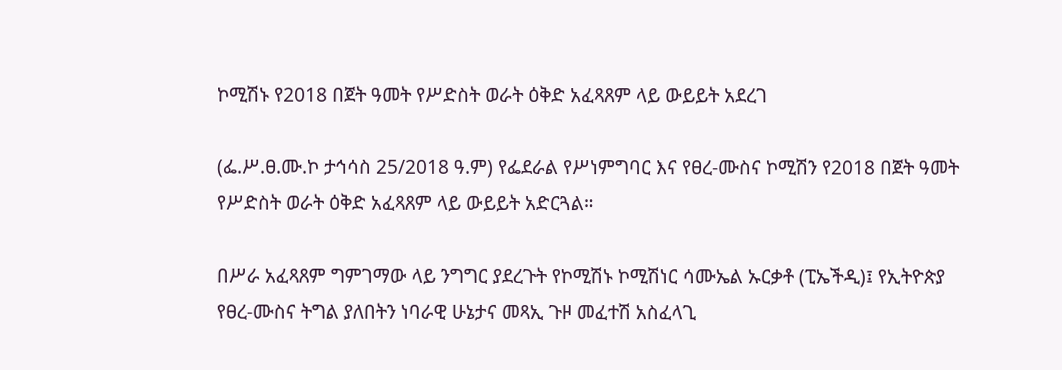ኮሚሽኑ የ2018 በጀት ዓመት የሥድስት ወራት ዕቅድ አፈጻጸም ላይ ውይይት አደረገ

(ፌ.ሥ.ፀ.ሙ.ኮ ታኅሳስ 25/2018 ዓ.ም) የፌደራል የሥነምግባር እና የፀረ-ሙስና ኮሚሽን የ2018 በጀት ዓመት የሥድስት ወራት ዕቅድ አፈጻጸም ላይ ውይይት አድርጓል።

በሥራ አፈጻጸም ግምገማው ላይ ንግግር ያደረጉት የኮሚሽኑ ኮሚሽነር ሳሙኤል ኡርቃቶ (ፒኤችዲ)፤ የኢትዮጵያ የፀረ-ሙስና ትግል ያለበትን ነባራዊ ሁኔታና መጻኢ ጉዞ መፈተሽ አስፈላጊ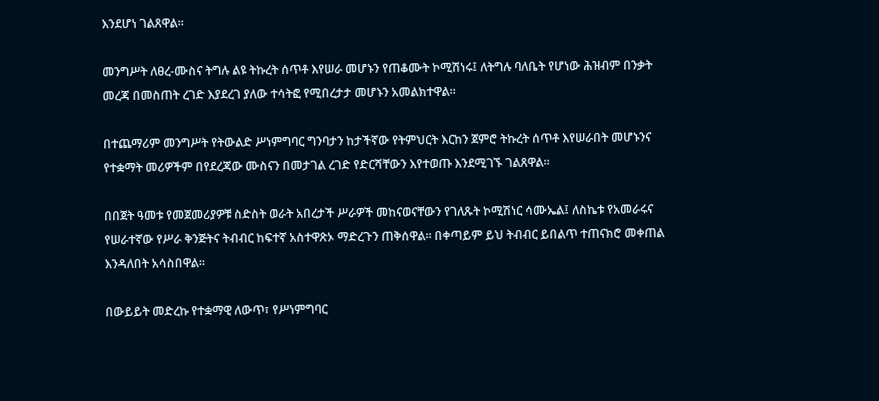እንደሆነ ገልጸዋል።

መንግሥት ለፀረ-ሙስና ትግሉ ልዩ ትኩረት ሰጥቶ እየሠራ መሆኑን የጠቆሙት ኮሚሽነሩ፤ ለትግሉ ባለቤት የሆነው ሕዝብም በንቃት መረጃ በመስጠት ረገድ እያደረገ ያለው ተሳትፎ የሚበረታታ መሆኑን አመልክተዋል።

በተጨማሪም መንግሥት የትውልድ ሥነምግባር ግንባታን ከታችኛው የትምህርት እርከን ጀምሮ ትኩረት ሰጥቶ እየሠራበት መሆኑንና የተቋማት መሪዎችም በየደረጃው ሙስናን በመታገል ረገድ የድርሻቸውን እየተወጡ እንደሚገኙ ገልጸዋል።

በበጀት ዓመቱ የመጀመሪያዎቹ ስድስት ወራት አበረታች ሥራዎች መከናወናቸውን የገለጹት ኮሚሽነር ሳሙኤል፤ ለስኬቱ የአመራሩና የሠራተኛው የሥራ ቅንጅትና ትብብር ከፍተኛ አስተዋጽኦ ማድረጉን ጠቅሰዋል። በቀጣይም ይህ ትብብር ይበልጥ ተጠናክሮ መቀጠል እንዳለበት አሳስበዋል።

በውይይት መድረኩ የተቋማዊ ለውጥ፣ የሥነምግባር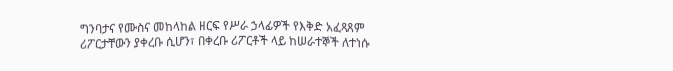ግንባታና የሙስና መከላከል ዘርፍ የሥራ ኃላፊዎች የእቅድ አፈጻጸም ሪፖርታቸውን ያቀረቡ ሲሆን፣ በቀረቡ ሪፖርቶች ላይ ከሠራተኞች ለተነሱ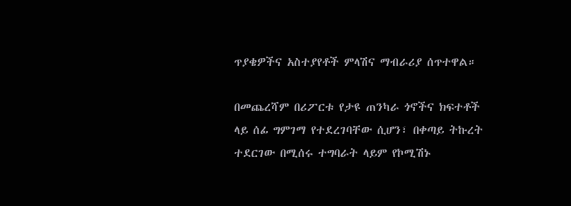ጥያቄዎችና አስተያየቶች ምላሽና ማብራሪያ ሰጥተዋል።

በመጨረሻም በሪፖርቱ የታዩ ጠንካራ ጎኖችና ክፍተቶች ላይ ሰፊ ግምገማ የተደረገባቸው ሲሆን፣ በቀጣይ ትኩረት ተደርገው በሚሰሩ ተግባራት ላይም የኮሚሽኑ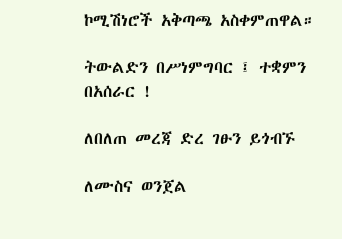ኮሚሽነሮች አቅጣጫ አስቀምጠዋል።

ትውልድን በሥነምግባር ፤ ተቋምን በአሰራር !

ለበለጠ መረጃ ድረ ገፁን ይጎብኙ

ለሙስና ወንጀል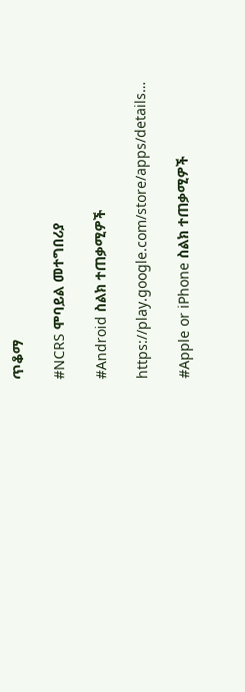ጥቆማ

#NCRS ሞባይል መተግበሪያ

#Android ስልክ ተጠቃሚዎች

https://play.google.com/store/apps/details…

#Apple or iPhone ስልክ ተጠቃሚዎች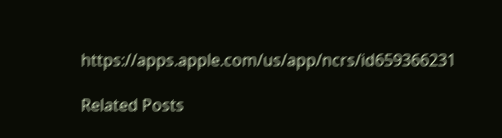https://apps.apple.com/us/app/ncrs/id659366231

Related Posts